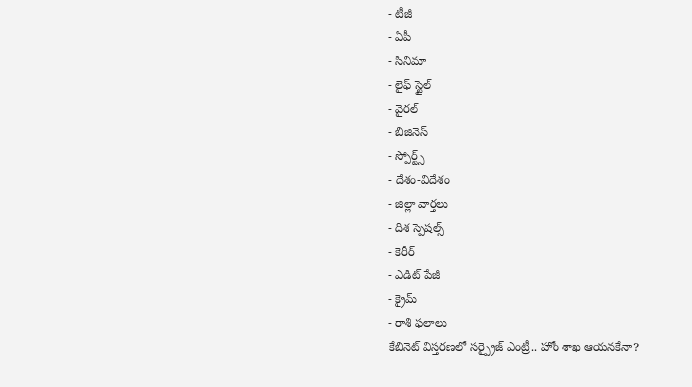- టీజీ
- ఏపీ
- సినిమా
- లైఫ్ స్టైల్
- వైరల్
- బిజినెస్
- స్పోర్ట్స్
- దేశం-విదేశం
- జిల్లా వార్తలు
- దిశ స్పెషల్స్
- కెరీర్
- ఎడిట్ పేజీ
- క్రైమ్
- రాశి ఫలాలు
కేబినెట్ విస్తరణలో సర్ప్రైజ్ ఎంట్రీ.. హోం శాఖ ఆయనకేనా?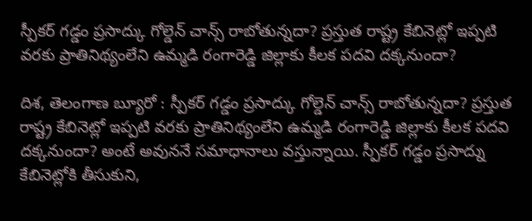స్పీకర్ గడ్డం ప్రసాద్కు గోల్డెన్ చాన్స్ రాబోతున్నదా? ప్రస్తుత రాష్ట్ర కేబినెట్లో ఇప్పటి వరకు ప్రాతినిథ్యంలేని ఉమ్మడి రంగారెడ్డి జిల్లాకు కీలక పదవి దక్కనుందా?

దిశ, తెలంగాణ బ్యూరో : స్పీకర్ గడ్డం ప్రసాద్కు గోల్డెన్ చాన్స్ రాబోతున్నదా? ప్రస్తుత రాష్ట్ర కేబినెట్లో ఇప్పటి వరకు ప్రాతినిథ్యంలేని ఉమ్మడి రంగారెడ్డి జిల్లాకు కీలక పదవి దక్కనుందా? అంటే అవుననే సమాధానాలు వస్తున్నాయి. స్పీకర్ గడ్డం ప్రసాద్ను కేబినెట్లోకి తీసుకుని,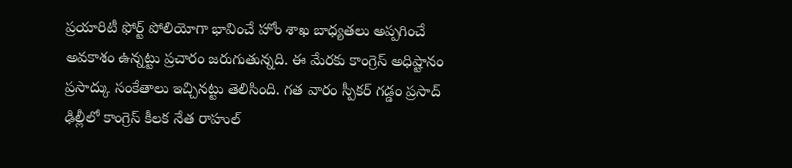ప్రయారిటీ ఫోర్ట్ పోలియోగా భావించే హోం శాఖ బాధ్యతలు అప్పగించే అవకాశం ఉన్నట్టు ప్రచారం జరుగుతున్నది. ఈ మేరకు కాంగ్రెస్ అధిష్టానం ప్రసాద్కు సంకేతాలు ఇచ్చినట్టు తెలిసింది. గత వారం స్పీకర్ గడ్డం ప్రసాద్ ఢిల్లీలో కాంగ్రెస్ కీలక నేత రాహుల్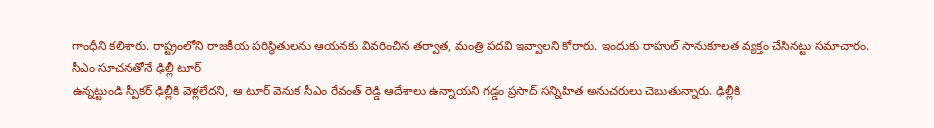గాంధీని కలిశారు. రాష్ట్రంలోని రాజకీయ పరిస్థితులను ఆయనకు వివరించిన తర్వాత, మంత్రి పదవి ఇవ్వాలని కోరారు. ఇందుకు రాహుల్ సానుకూలత వ్యక్తం చేసినట్టు సమాచారం.
సీఎం సూచనతోనే ఢిల్లీ టూర్
ఉన్నట్టుండి స్పీకర్ ఢిల్లీకి వెళ్లలేదని, ఆ టూర్ వెనుక సీఎం రేవంత్ రెడ్డి ఆదేశాలు ఉన్నాయని గడ్డం ప్రసాద్ సన్నిహిత అనుచరులు చెబుతున్నారు. ఢిల్లీకి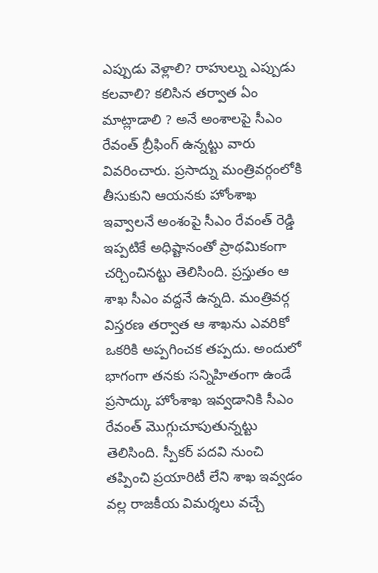ఎప్పుడు వెళ్లాలి? రాహుల్ను ఎప్పుడు కలవాలి? కలిసిన తర్వాత ఏం మాట్లాడాలి ? అనే అంశాలపై సీఎం రేవంత్ బ్రీఫింగ్ ఉన్నట్టు వారు వివరించారు. ప్రసాద్ను మంత్రివర్గంలోకి తీసుకుని ఆయనకు హోంశాఖ ఇవ్వాలనే అంశంపై సీఎం రేవంత్ రెడ్డి ఇప్పటికే అధిష్టానంతో ప్రాథమికంగా చర్చించినట్టు తెలిసింది. ప్రస్తుతం ఆ శాఖ సీఎం వద్దనే ఉన్నది. మంత్రివర్గ విస్తరణ తర్వాత ఆ శాఖను ఎవరికో ఒకరికి అప్పగించక తప్పదు. అందులో భాగంగా తనకు సన్నిహితంగా ఉండే ప్రసాద్కు హోంశాఖ ఇవ్వడానికి సీఎం రేవంత్ మొగ్గుచూపుతున్నట్టు తెలిసింది. స్పీకర్ పదవి నుంచి తప్పించి ప్రయారిటీ లేని శాఖ ఇవ్వడం వల్ల రాజకీయ విమర్శలు వచ్చే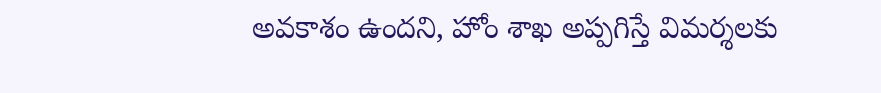అవకాశం ఉందని, హోం శాఖ అప్పగిస్తే విమర్శలకు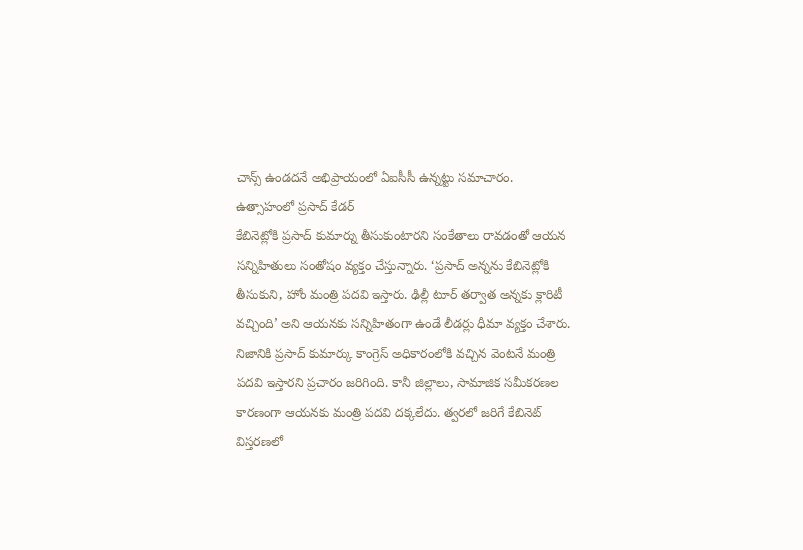చాన్స్ ఉండదనే అభిప్రాయంలో ఏఐసీసీ ఉన్నట్టు సమాచారం.
ఉత్సాహంలో ప్రసాద్ కేడర్
కేబినెట్లోకి ప్రసాద్ కుమార్ను తీసుకుంటారని సంకేతాలు రావడంతో ఆయన సన్నిహితులు సంతోషం వ్యక్తం చేస్తున్నారు. ‘ప్రసాద్ అన్నను కేబినెట్లోకి తీసుకుని, హోం మంత్రి పదవి ఇస్తారు. ఢిల్లీ టూర్ తర్వాత అన్నకు క్లారిటీ వచ్చింది’ అని ఆయనకు సన్నిహితంగా ఉండే లీడర్లు ధీమా వ్యక్తం చేశారు. నిజానికి ప్రసాద్ కుమార్కు కాంగ్రెస్ అధికారంలోకి వచ్చిన వెంటనే మంత్రి పదవి ఇస్తారని ప్రచారం జరిగింది. కానీ జిల్లాలు, సామాజిక సమీకరణల కారణంగా ఆయనకు మంత్రి పదవి దక్కలేదు. త్వరలో జరిగే కేబినెట్ విస్తరణలో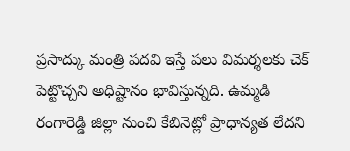ప్రసాద్కు మంత్రి పదవి ఇస్తే పలు విమర్శలకు చెక్ పెట్టొచ్చని అధిష్టానం భావిస్తున్నది. ఉమ్మడి రంగారెడ్డి జిల్లా నుంచి కేబినెట్లో ప్రాధాన్యత లేదని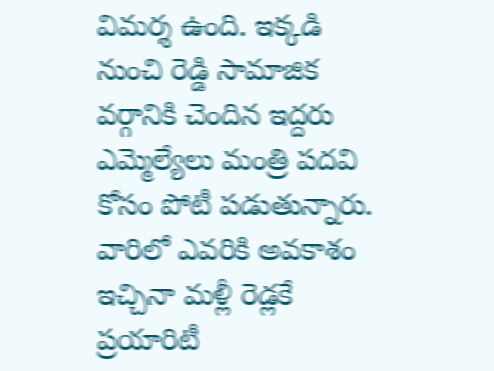విమర్శ ఉంది. ఇక్కడి నుంచి రెడ్డి సామాజిక వర్గానికి చెందిన ఇద్దరు ఎమ్మెల్యేలు మంత్రి పదవి కోసం పోటీ పడుతున్నారు. వారిలో ఎవరికి అవకాశం ఇచ్చినా మళ్లీ రెడ్లకే ప్రయారిటీ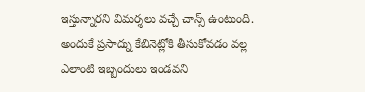ఇస్తున్నారని విమర్శలు వచ్చే చాన్స్ ఉంటుంది. అందుకే ప్రసాద్ను కేబినెట్లోకి తీసుకోవడం వల్ల ఎలాంటి ఇబ్బందులు ఇండవని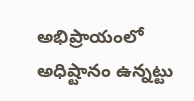అభిప్రాయంలో అధిష్టానం ఉన్నట్టు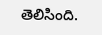తెలిసింది.